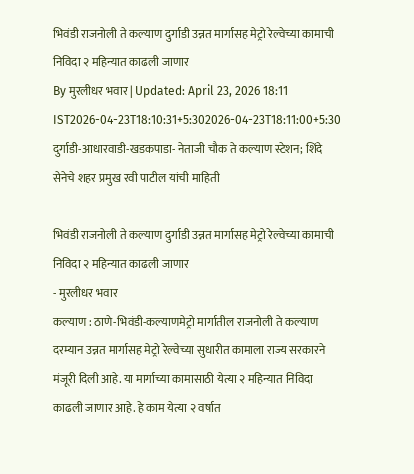भिवंडी राजनोली ते कल्याण दुर्गाडी उन्नत मार्गासह मेट्रो रेल्वेच्या कामाची निविदा २ महिन्यात काढली जाणार
By मुरलीधर भवार | Updated: April 23, 2026 18:11 IST2026-04-23T18:10:31+5:302026-04-23T18:11:00+5:30
दुर्गाडी-आधारवाडी-खडकपाडा- नेताजी चौक ते कल्याण स्टेशन; शिंदे सेनेचे शहर प्रमुख रवी पाटील यांची माहिती

भिवंडी राजनोली ते कल्याण दुर्गाडी उन्नत मार्गासह मेट्रो रेल्वेच्या कामाची निविदा २ महिन्यात काढली जाणार
- मुरलीधर भवार
कल्याण : ठाणे-भिवंडी-कल्याणमेट्रो मार्गातील राजनोली ते कल्याण दरम्यान उन्नत मार्गासह मेट्रो रेल्वेच्या सुधारीत कामाला राज्य सरकारने मंजूरी दिली आहे. या मार्गाच्या कामासाठी येत्या २ महिन्यात निविदा काढली जाणार आहे. हे काम येत्या २ वर्षात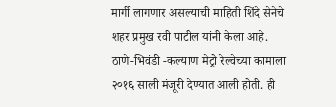मार्गी लागणार असल्याची माहिती शिंदे सेनेचे शहर प्रमुख रवी पाटील यांनी केला आहे.
ठाणे-भिवंडी -कल्याण मेट्रो रेल्वेच्या कामाला २०१६ साली मंजूरी देण्यात आली होती. ही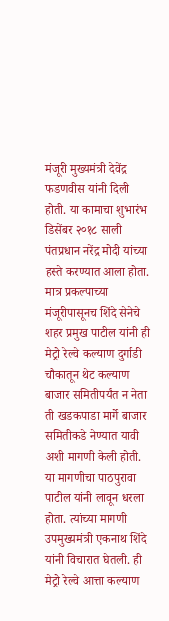मंजूरी मुख्यमंत्री देवेंद्र फडणवीस यांनी दिली होती. या कामाचा शुभारंभ डिसेंबर २०१८ साली पंतप्रधान नरेंद्र मोदी यांच्या हस्ते करण्यात आला होता. मात्र प्रकल्पाच्या मंजूरीपासूनच शिंदे सेनेचे शहर प्रमुख पाटील यांनी ही मेट्रो रेल्वे कल्याण दुर्गाडी चौकातून थेट कल्याण बाजार समितीपर्यंत न नेता ती खडकपाडा मार्गे बाजार समितीकडे नेण्यात यावी अशी मागणी केली होती. या मागणीचा पाठपुरावा पाटील यांनी लावून धरला होता. त्यांच्या मागणी उपमुख्यमंत्री एकनाथ शिंदे यांनी विचारात घेतली. ही मेट्रो रेल्वे आत्ता कल्याण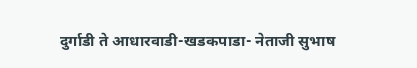दुर्गाडी ते आधारवाडी-खडकपाडा- नेताजी सुभाष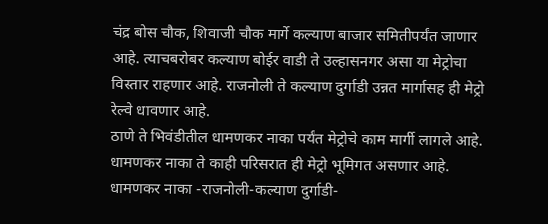चंद्र बोस चौक, शिवाजी चौक मार्गे कल्याण बाजार समितीपर्यंत जाणार आहे. त्याचबरोबर कल्याण बोईर वाडी ते उल्हासनगर असा या मेट्रोचा विस्तार राहणार आहे. राजनोली ते कल्याण दुर्गाडी उन्नत मार्गासह ही मेट्रो रेल्वे धावणार आहे.
ठाणे ते भिवंडीतील धामणकर नाका पर्यंत मेट्रोचे काम मार्गी लागले आहे. धामणकर नाका ते काही परिसरात ही मेट्रो भूमिगत असणार आहे. धामणकर नाका -राजनोली-कल्याण दुर्गाडी-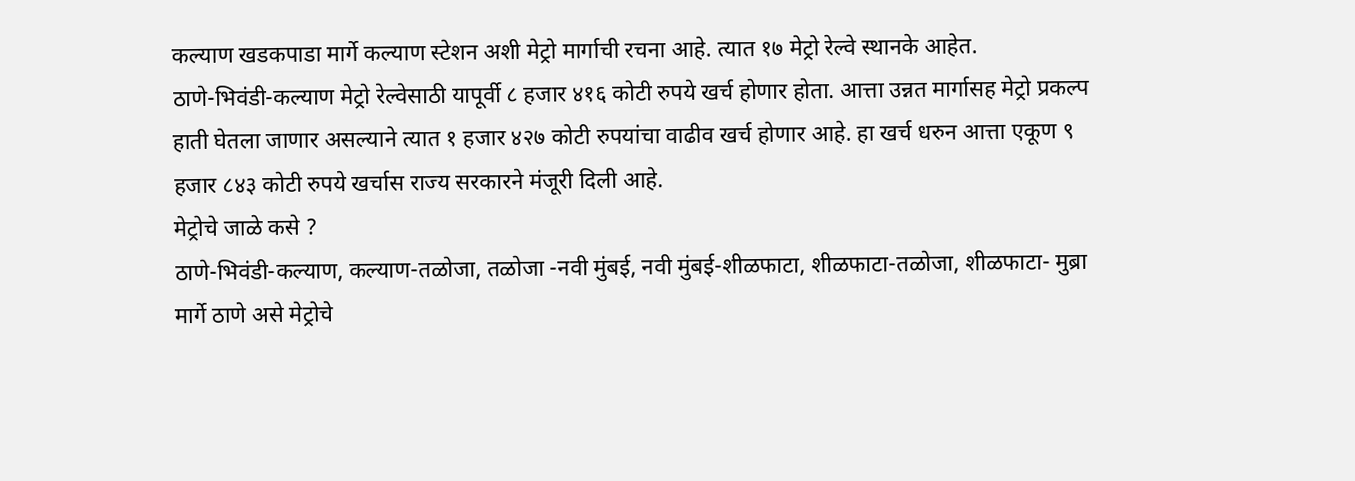कल्याण खडकपाडा मार्गे कल्याण स्टेशन अशी मेट्रो मार्गाची रचना आहे. त्यात १७ मेट्रो रेल्वे स्थानके आहेत.
ठाणे-भिवंडी-कल्याण मेट्रो रेल्वेसाठी यापूर्वी ८ हजार ४१६ कोटी रुपये खर्च होणार होता. आत्ता उन्नत मार्गासह मेट्रो प्रकल्प हाती घेतला जाणार असल्याने त्यात १ हजार ४२७ कोटी रुपयांचा वाढीव खर्च होणार आहे. हा खर्च धरुन आत्ता एकूण ९ हजार ८४३ कोटी रुपये खर्चास राज्य सरकारने मंजूरी दिली आहे.
मेट्रोचे जाळे कसे ?
ठाणे-भिवंडी-कल्याण, कल्याण-तळोजा, तळोजा -नवी मुंबई, नवी मुंबई-शीळफाटा, शीळफाटा-तळोजा, शीळफाटा- मुब्रा मार्गे ठाणे असे मेट्रोचे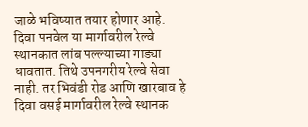जाळे भविष्यात तयार होणार आहे. दिवा पनवेल या मार्गावरील रेल्वे स्थानकात लांब पल्ल्याच्या गाड्या धावतात. तिथे उपनगरीय रेल्वे सेवा नाही. तर भिवंडी रोड आणि खारबाव हे दिवा वसई मार्गावरील रेल्वे स्थानक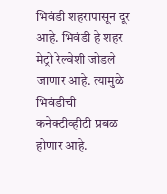भिवंडी शहरापासून दूर आहे. भिवंडी हे शहर मेट्रो रेल्वेशी जोडले जाणार आहे. त्यामुळे भिवंडीची कनेक्टीव्हीटी प्रबळ होणार आहे.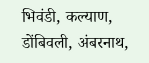भिवंडी, कल्याण, डोंबिवली, अंबरनाथ,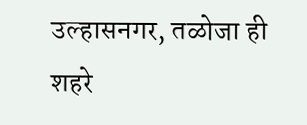उल्हासनगर, तळोजा ही शहरे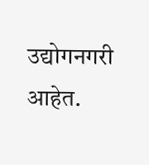उद्योगनगरी आहेत.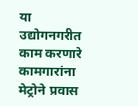या उद्योगनगरीत काम करणारे कामगारांना मेट्रोने प्रवास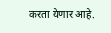करता येणार आहे.